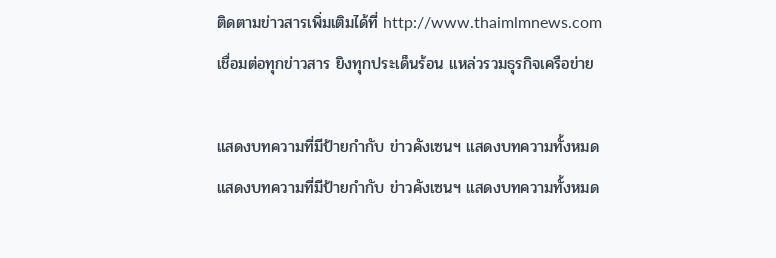ติดตามข่าวสารเพิ่มเติมได้ที่ http://www.thaimlmnews.com
เชื่อมต่อทุกข่าวสาร ยิงทุกประเด็นร้อน แหล่วรวมธุรกิจเครือข่าย

แสดงบทความที่มีป้ายกำกับ ข่าวคังเซนฯ แสดงบทความทั้งหมด
แสดงบทความที่มีป้ายกำกับ ข่าวคังเซนฯ แสดงบทความทั้งหมด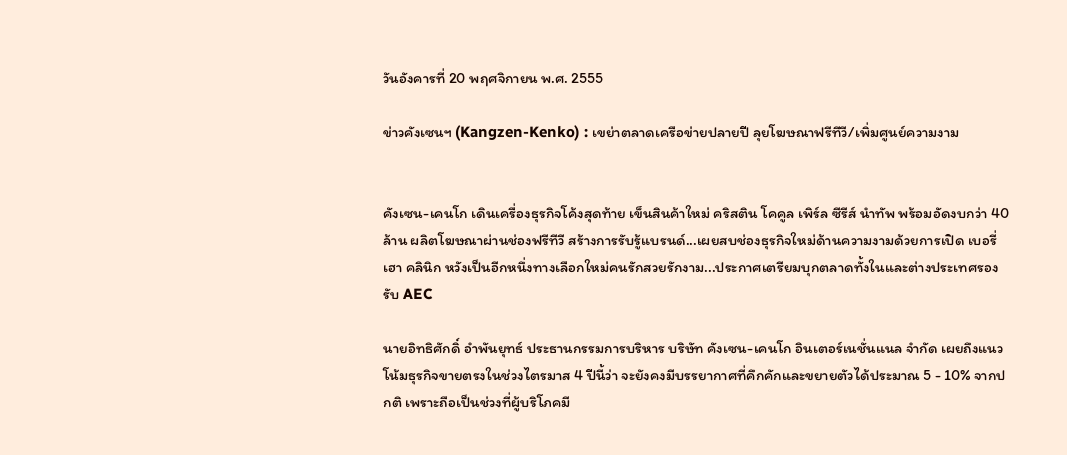วันอังคารที่ 20 พฤศจิกายน พ.ศ. 2555

ข่าวคังเซนฯ (Kangzen-Kenko) : เขย่าตลาดเครือข่ายปลายปี ลุยโฆษณาฟรีทีวี/เพิ่มศูนย์ความงาม


คังเซน-เคนโก เดินเครื่องธุรกิจโค้งสุดท้าย เข็นสินค้าใหม่ คริสติน โคคูล เพิร์ล ซีรีส์ นำทัพ พร้อมอัดงบกว่า 40 ล้าน ผลิตโฆษณาผ่านช่องฟรีทีวี สร้างการรับรู้แบรนด์...เผยสบช่องธุรกิจใหม่ด้านความงามด้วยการเปิด เบอรี่เฮา คลินิก หวังเป็นอีกหนึ่งทางเลือกใหม่คนรักสวยรักงาม...ประกาศเตรียมบุกตลาดทั้งในและต่างประเทศรองรับ AEC

นายอิทธิศักดิ์ อำพันยุทธ์ ประธานกรรมการบริหาร บริษัท คังเซน-เคนโก อินเตอร์เนชั่นแนล จำกัด เผยถึงแนวโน้มธุรกิจขายตรงในช่วงไตรมาส 4 ปีนี้ว่า จะยังคงมีบรรยากาศที่คึกคักและขยายตัวได้ประมาณ 5 - 10% จากปกติ เพราะถือเป็นช่วงที่ผู้บริโภคมี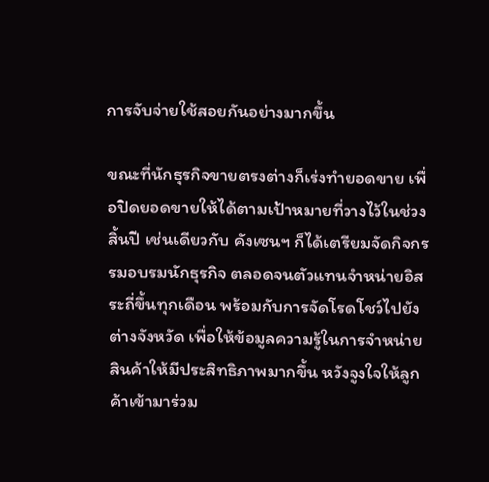การจับจ่ายใช้สอยกันอย่างมากขึ้น

ขณะที่นักธุรกิจขายตรงต่างก็เร่งทำยอดขาย เพื่อปิดยอดขายให้ได้ตามเป้าหมายที่วางไว้ในช่วงสิ้นปี เช่นเดียวกับ คังเซนฯ ก็ได้เตรียมจัดกิจกรรมอบรมนักธุรกิจ ตลอดจนตัวแทนจำหน่ายอิสระถี่ขึ้นทุกเดือน พร้อมกับการจัดโรดโชว์ไปยังต่างจังหวัด เพื่อให้ข้อมูลความรู้ในการจำหน่ายสินค้าให้มีประสิทธิภาพมากขึ้น หวังจูงใจให้ลูกค้าเข้ามาร่วม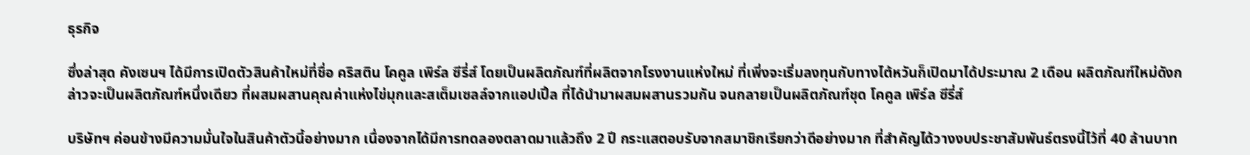ธุรกิจ

ซึ่งล่าสุด คังเซนฯ ได้มีการเปิดตัวสินค้าใหม่ที่ชื่อ คริสติน โคคูล เพิร์ล ซีรี่ส์ โดยเป็นผลิตภัณฑ์ที่ผลิตจากโรงงานแห่งใหม่ ที่เพิ่งจะเริ่มลงทุนกับทางไต้หวันก็เปิดมาได้ประมาณ 2 เดือน ผลิตภัณฑ์ใหม่ดังกล่าวจะเป็นผลิตภัณฑ์หนึ่งเดียว ที่ผสมผสานคุณค่าแห่งไข่มุกและสเต็มเซลล์จากแอปเปิ้ล ที่ได้นำมาผสมผสานรวมกัน จนกลายเป็นผลิตภัณฑ์ชุด โคคูล เพิร์ล ซีรี่ส์

บริษัทฯ ค่อนข้างมีความมั่นใจในสินค้าตัวนี้อย่างมาก เนื่องจากได้มีการทดลองตลาดมาแล้วถึง 2 ปี กระแสตอบรับจากสมาชิกเรียกว่าดีอย่างมาก ที่สำคัญได้วางงบประชาสัมพันธ์ตรงนี้ไว้ที่ 40 ล้านบาท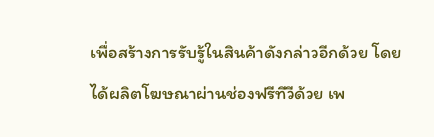เพื่อสร้างการรับรู้ในสินค้าดังกล่าวอีกด้วย โดยได้ผลิตโฆษณาผ่านช่องฟรีทีวีด้วย เพ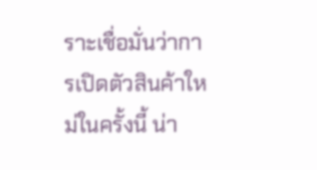ราะเชื่อมั่นว่าการเปิดตัวสินค้าใหม่ในครั้งนี้ น่า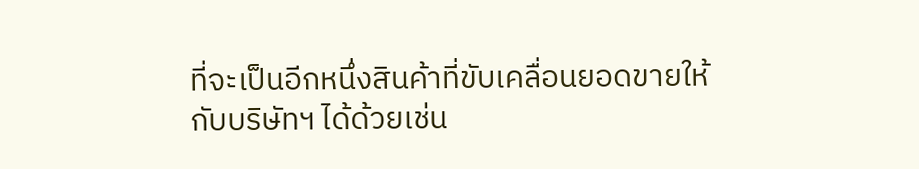ที่จะเป็นอีกหนึ่งสินค้าที่ขับเคลื่อนยอดขายให้กับบริษัทฯ ได้ด้วยเช่น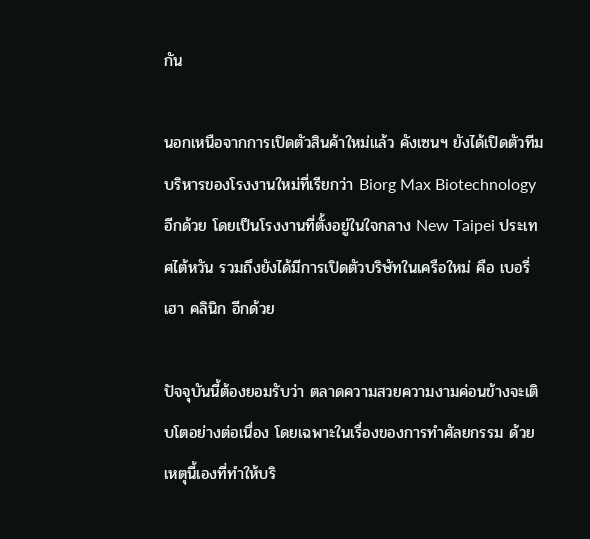กัน

นอกเหนือจากการเปิดตัวสินค้าใหม่แล้ว คังเซนฯ ยังได้เปิดตัวทีมบริหารของโรงงานใหม่ที่เรียกว่า Biorg Max Biotechnology อีกด้วย โดยเป็นโรงงานที่ตั้งอยู่ในใจกลาง New Taipei ประเทศไต้หวัน รวมถึงยังได้มีการเปิดตัวบริษัทในเครือใหม่ คือ เบอรี่เฮา คลินิก อีกด้วย

ปัจจุบันนี้ต้องยอมรับว่า ตลาดความสวยความงามค่อนข้างจะเติบโตอย่างต่อเนื่อง โดยเฉพาะในเรื่องของการทำศัลยกรรม ด้วยเหตุนี้เองที่ทำให้บริ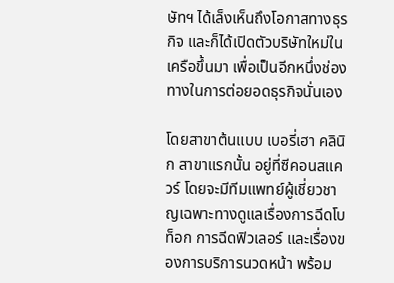ษัทฯ ได้เล็งเห็นถึงโอกาสทางธุรกิจ และก็ได้เปิดตัวบริษัทใหม่ในเครือขึ้นมา เพื่อเป็นอีกหนึ่งช่องทางในการต่อยอดธุรกิจนั่นเอง

โดยสาขาต้นแบบ เบอรี่เฮา คลินิก สาขาแรกนั้น อยู่ที่ซีคอนสแควร์ โดยจะมีทีมแพทย์ผู้เชี่ยวชาญเฉพาะทางดูแลเรื่องการฉีดโบท็อก การฉีดฟิวเลอร์ และเรื่องของการบริการนวดหน้า พร้อม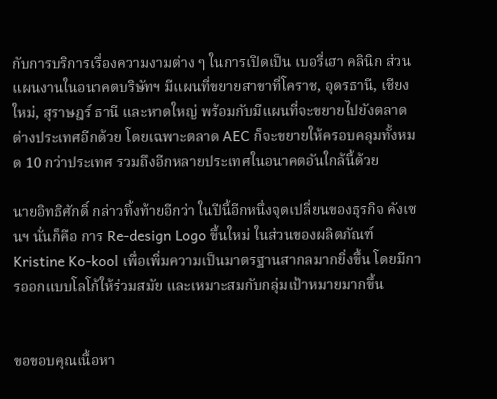กับการบริการเรื่องความงามต่าง ๆ ในการเปิดเป็น เบอรี่เฮา คลินิก ส่วนแผนงานในอนาคตบริษัทฯ มีแผนที่ขยายสาขาที่โคราช, อุดรธานี, เชียงใหม่, สุราษฎร์ ธานี และหาดใหญ่ พร้อมกับมีแผนที่จะขยายไปยังตลาดต่างประเทศอีกด้วย โดยเฉพาะตลาด AEC ก็จะขยายให้ครอบคลุมทั้งหมด 10 กว่าประเทศ รวมถึงอีกหลายประเทศในอนาคตอันใกล้นี้ด้วย

นายอิทธิศักดิ์ กล่าวทิ้งท้ายอีกว่า ในปีนี้อีกหนึ่งจุดเปลี่ยนของธุรกิจ คังเซนฯ นั่นก็คือ การ Re-design Logo ขึ้นใหม่ ในส่วนของผลิตภัณฑ์ Kristine Ko-kool เพื่อเพิ่มความเป็นมาตรฐานสากลมากยิ่งขึ้น โดยมีการออกแบบโลโก้ให้ร่วมสมัย และเหมาะสมกับกลุ่มเป้าหมายมากขึ้น


ขอขอบคุณเนื้อหา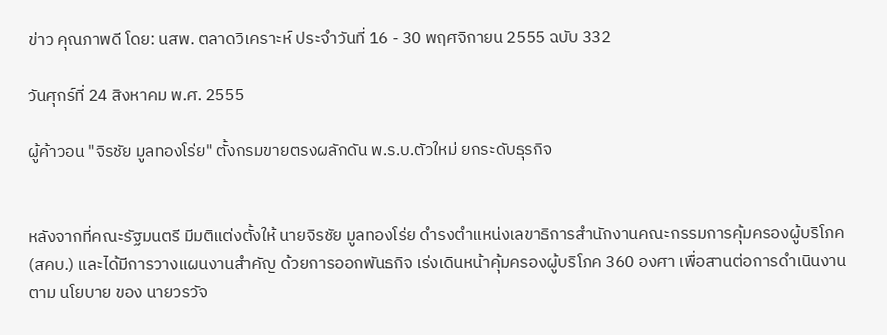ข่าว คุณภาพดี โดย: นสพ. ตลาดวิเคราะห์ ประจำวันที่ 16 - 30 พฤศจิกายน 2555 ฉบับ 332

วันศุกร์ที่ 24 สิงหาคม พ.ศ. 2555

ผู้ค้าวอน "จิรชัย มูลทองโร่ย" ตั้งกรมขายตรงผลักดัน พ.ร.บ.ตัวใหม่ ยกระดับธุรกิจ


หลังจากที่คณะรัฐมนตรี มีมติแต่งตั้งให้ นายจิรชัย มูลทองโร่ย ดำรงตำแหน่งเลขาธิการสำนักงานคณะกรรมการคุ้มครองผู้บริโภค (สคบ.) และได้มีการวางแผนงานสำคัญ ด้วยการออกพันธกิจ เร่งเดินหน้าคุ้มครองผู้บริโภค 360 องศา เพื่อสานต่อการดำเนินงานตาม นโยบาย ของ นายวรวัจ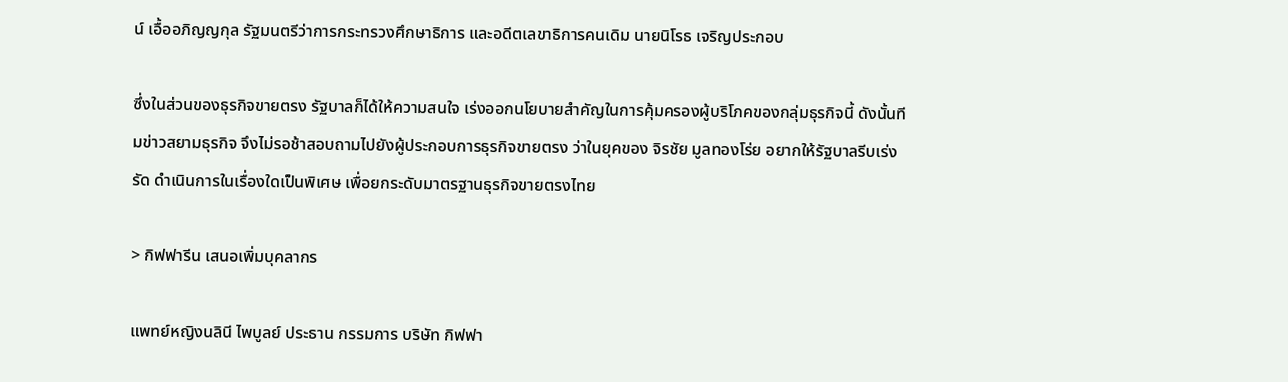น์ เอื้ออภิญญกุล รัฐมนตรีว่าการกระทรวงศึกษาธิการ และอดีตเลขาธิการคนเดิม นายนิโรธ เจริญประกอบ

ซึ่งในส่วนของธุรกิจขายตรง รัฐบาลก็ได้ให้ความสนใจ เร่งออกนโยบายสำคัญในการคุ้มครองผู้บริโภคของกลุ่มธุรกิจนี้ ดังนั้นทีมข่าวสยามธุรกิจ จึงไม่รอช้าสอบถามไปยังผู้ประกอบการธุรกิจขายตรง ว่าในยุคของ จิรชัย มูลทองโร่ย อยากให้รัฐบาลรีบเร่งรัด ดำเนินการในเรื่องใดเป็นพิเศษ เพื่อยกระดับมาตรฐานธุรกิจขายตรงไทย

> กิฟฟารีน เสนอเพิ่มบุคลากร

แพทย์หญิงนลินี ไพบูลย์ ประธาน กรรมการ บริษัท กิฟฟา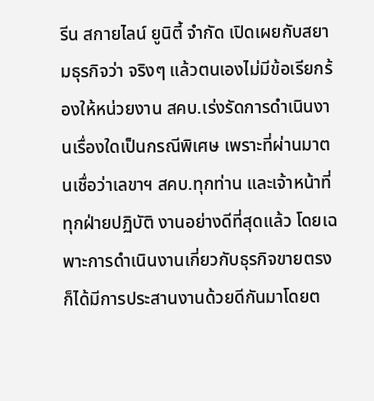รีน สกายไลน์ ยูนิตี้ จำกัด เปิดเผยกับสยามธุรกิจว่า จริงๆ แล้วตนเองไม่มีข้อเรียกร้องให้หน่วยงาน สคบ.เร่งรัดการดำเนินงานเรื่องใดเป็นกรณีพิเศษ เพราะที่ผ่านมาตนเชื่อว่าเลขาฯ สคบ.ทุกท่าน และเจ้าหน้าที่ทุกฝ่ายปฏิบัติ งานอย่างดีที่สุดแล้ว โดยเฉพาะการดำเนินงานเกี่ยวกับธุรกิจขายตรงก็ได้มีการประสานงานด้วยดีกันมาโดยต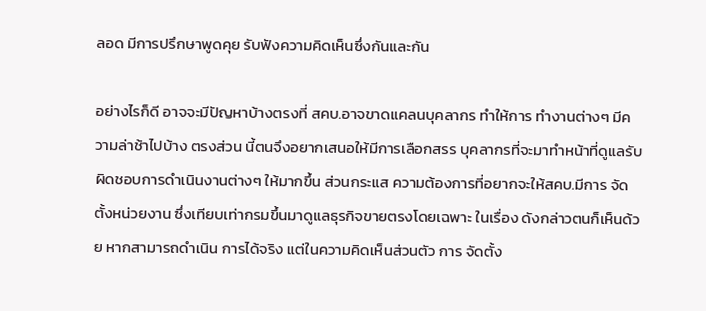ลอด มีการปรึกษาพูดคุย รับฟังความคิดเห็นซึ่งกันและกัน

อย่างไรก็ดี อาจจะมีปัญหาบ้างตรงที่ สคบ.อาจขาดแคลนบุคลากร ทำให้การ ทำงานต่างๆ มีความล่าช้าไปบ้าง ตรงส่วน นี้ตนจึงอยากเสนอให้มีการเลือกสรร บุคลากรที่จะมาทำหน้าที่ดูแลรับผิดชอบการดำเนินงานต่างๆ ให้มากขึ้น ส่วนกระแส ความต้องการที่อยากจะให้สคบ.มีการ จัดตั้งหน่วยงาน ซึ่งเทียบเท่ากรมขึ้นมาดูแลธุรกิจขายตรงโดยเฉพาะ ในเรื่อง ดังกล่าวตนก็เห็นด้วย หากสามารถดำเนิน การได้จริง แต่ในความคิดเห็นส่วนตัว การ จัดตั้ง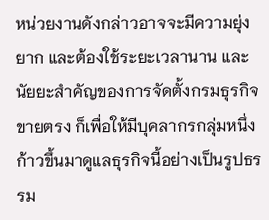หน่วยงานดังกล่าวอาจจะมีความยุ่งยาก และต้องใช้ระยะเวลานาน และนัยยะสำคัญของการจัดตั้งกรมธุรกิจขายตรง ก็เพื่อให้มีบุคลากรกลุ่มหนึ่งก้าวขึ้นมาดูแลธุรกิจนี้อย่างเป็นรูปธรรม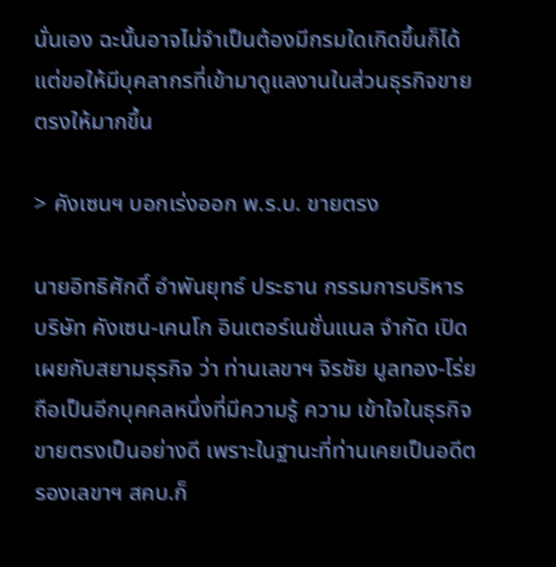นั่นเอง ฉะนั้นอาจไม่จำเป็นต้องมีกรมใดเกิดขึ้นก็ได้ แต่ขอให้มีบุคลากรที่เข้ามาดูแลงานในส่วนธุรกิจขายตรงให้มากขึ้น

> คังเซนฯ บอกเร่งออก พ.ร.บ. ขายตรง

นายอิทธิศักดิ์ อำพันยุทธ์ ประธาน กรรมการบริหาร บริษัท คังเซน-เคนโก อินเตอร์เนชั่นแนล จำกัด เปิดเผยกับสยามธุรกิจ ว่า ท่านเลขาฯ จิรชัย มูลทอง-โร่ย ถือเป็นอีกบุคคลหนึ่งที่มีความรู้ ความ เข้าใจในธุรกิจขายตรงเป็นอย่างดี เพราะในฐานะที่ท่านเคยเป็นอดีตรองเลขาฯ สคบ.ก็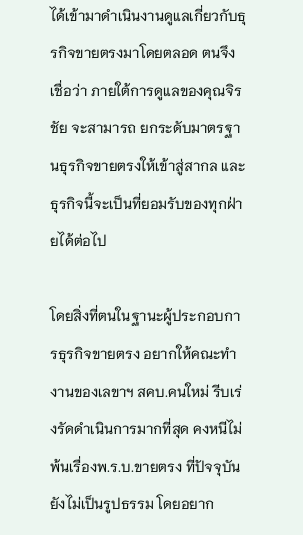ได้เข้ามาดำเนินงานดูแลเกี่ยวกับธุรกิจขายตรงมาโดยตลอด ตนจึงเชื่อว่า ภายใต้การดูแลของคุณจิรชัย จะสามารถ ยกระดับมาตรฐานธุรกิจขายตรงให้เข้าสู่สากล และธุรกิจนี้จะเป็นที่ยอมรับของทุกฝ่ายได้ต่อไป

โดยสิ่งที่ตนในฐานะผู้ประกอบการธุรกิจขายตรง อยากให้คณะทำงานของเลขาฯ สคบ.คนใหม่ รีบเร่งรัดดำเนินการมากที่สุด คงหนีไม่พ้นเรื่องพ.ร.บ.ขายตรง ที่ปัจจุบันยังไม่เป็นรูปธรรม โดยอยาก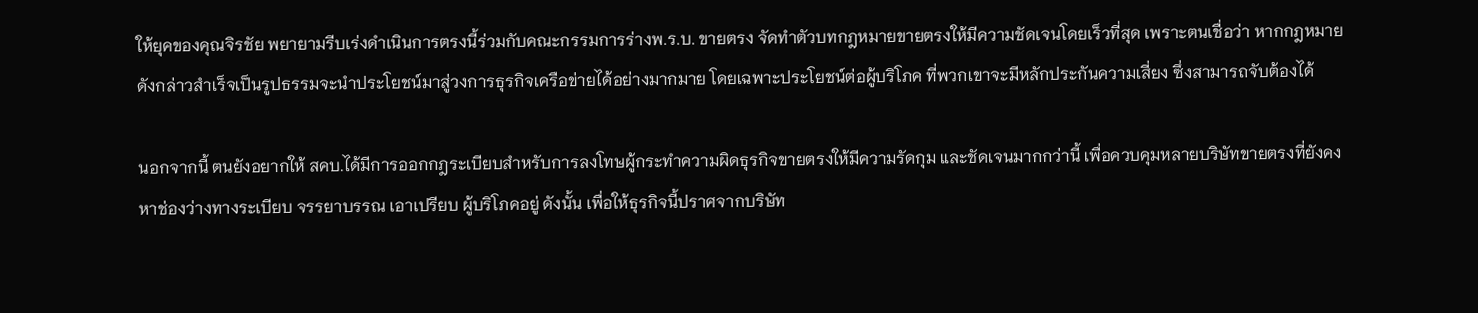ให้ยุคของคุณจิรชัย พยายามรีบเร่งดำเนินการตรงนี้ร่วมกับคณะกรรมการร่างพ.ร.บ. ขายตรง จัดทำตัวบทกฎหมายขายตรงให้มีความชัดเจนโดยเร็วที่สุด เพราะตนเชื่อว่า หากกฎหมายดังกล่าวสำเร็จเป็นรูปธรรมจะนำประโยชน์มาสู่วงการธุรกิจเครือข่ายได้อย่างมากมาย โดยเฉพาะประโยชน์ต่อผู้บริโภค ที่พวกเขาจะมีหลักประกันความเสี่ยง ซึ่งสามารถจับต้องได้

นอกจากนี้ ตนยังอยากให้ สคบ.ได้มีการออกกฎระเบียบสำหรับการลงโทษผู้กระทำความผิดธุรกิจขายตรงให้มีความรัดกุม และชัดเจนมากกว่านี้ เพื่อควบคุมหลายบริษัทขายตรงที่ยังคงหาช่องว่างทางระเบียบ จรรยาบรรณ เอาเปรียบ ผู้บริโภคอยู่ ดังนั้น เพื่อให้ธุรกิจนี้ปราศจากบริษัท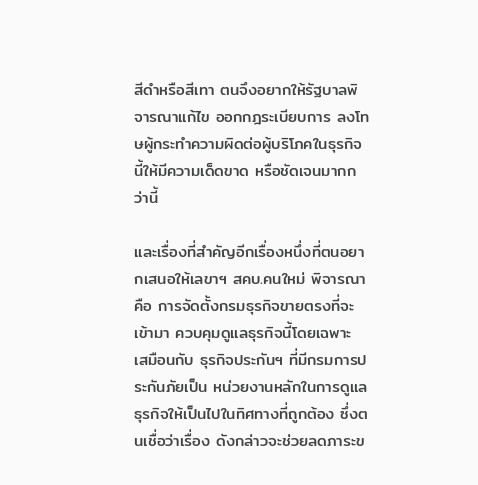สีดำหรือสีเทา ตนจึงอยากให้รัฐบาลพิจารณาแก้ไข ออกกฎระเบียบการ ลงโทษผู้กระทำความผิดต่อผู้บริโภคในธุรกิจนี้ให้มีความเด็ดขาด หรือชัดเจนมากกว่านี้

และเรื่องที่สำคัญอีกเรื่องหนึ่งที่ตนอยากเสนอให้เลขาฯ สคบ.คนใหม่ พิจารณา คือ การจัดตั้งกรมธุรกิจขายตรงที่จะเข้ามา ควบคุมดูแลธุรกิจนี้โดยเฉพาะ เสมือนกับ ธุรกิจประกันฯ ที่มีกรมการประกันภัยเป็น หน่วยงานหลักในการดูแลธุรกิจให้เป็นไปในทิศทางที่ถูกต้อง ซึ่งตนเชื่อว่าเรื่อง ดังกล่าวจะช่วยลดภาระข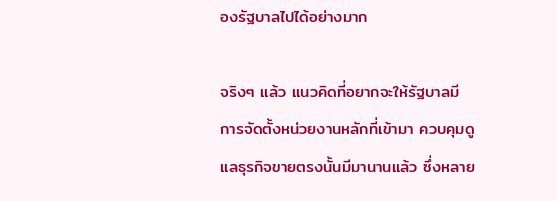องรัฐบาลไปได้อย่างมาก

จริงๆ แล้ว แนวคิดที่อยากจะให้รัฐบาลมีการจัดตั้งหน่วยงานหลักที่เข้ามา ควบคุมดูแลธุรกิจขายตรงนั้นมีมานานแล้ว ซึ่งหลาย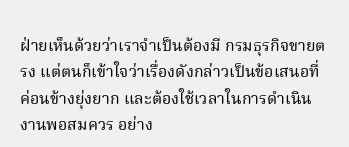ฝ่ายเห็นด้วยว่าเราจำเป็นต้องมี กรมธุรกิจขายตรง แต่ตนก็เข้าใจว่าเรื่องดังกล่าวเป็นข้อเสนอที่ค่อนข้างยุ่งยาก และต้องใช้เวลาในการดำเนินงานพอสมควร อย่าง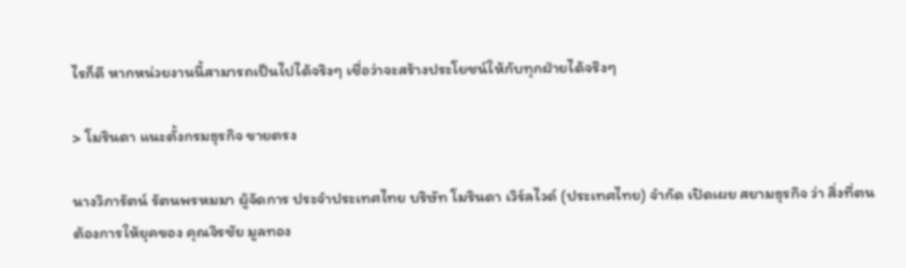ไรก็ดี หากหน่วยงานนี้สามารถเป็นไปได้จริงๆ เชื่อว่าจะสร้างประโยชน์ให้กับทุกฝ่ายได้จริงๆ

> โมรินดา แนะตั้งกรมธุรกิจ ขายตรง

นางวิภารัตน์ รัตนพรหมมา ผู้จัดการ ประจำประเทศไทย บริษัท โมรินดา เวิร์ลไวด์ (ประเทศไทย) จำกัด เปิดเผย สยามธุรกิจ ว่า สิ่งที่ตนต้องการให้ยุคของ คุณจิรชัย มูลทอง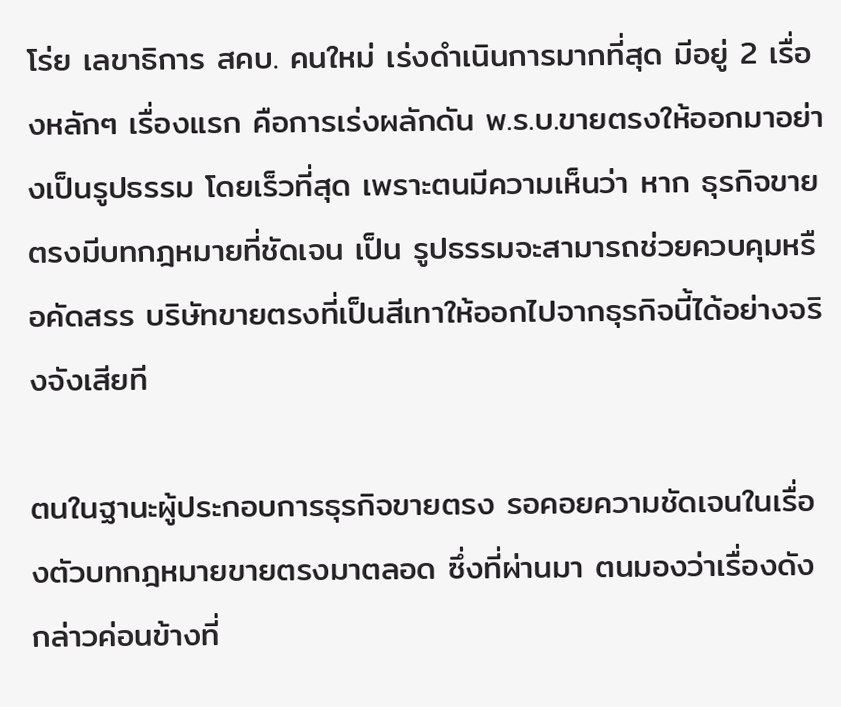โร่ย เลขาธิการ สคบ. คนใหม่ เร่งดำเนินการมากที่สุด มีอยู่ 2 เรื่องหลักๆ เรื่องแรก คือการเร่งผลักดัน พ.ร.บ.ขายตรงให้ออกมาอย่างเป็นรูปธรรม โดยเร็วที่สุด เพราะตนมีความเห็นว่า หาก ธุรกิจขายตรงมีบทกฎหมายที่ชัดเจน เป็น รูปธรรมจะสามารถช่วยควบคุมหรือคัดสรร บริษัทขายตรงที่เป็นสีเทาให้ออกไปจากธุรกิจนี้ได้อย่างจริงจังเสียที

ตนในฐานะผู้ประกอบการธุรกิจขายตรง รอคอยความชัดเจนในเรื่องตัวบทกฎหมายขายตรงมาตลอด ซึ่งที่ผ่านมา ตนมองว่าเรื่องดังกล่าวค่อนข้างที่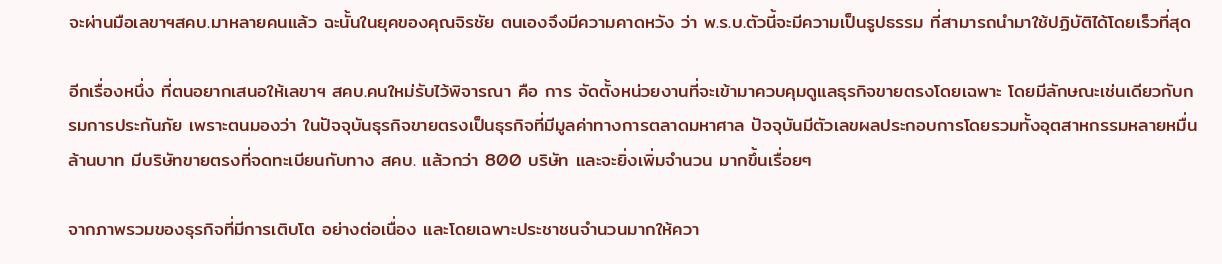จะผ่านมือเลขาฯสคบ.มาหลายคนแล้ว ฉะนั้นในยุคของคุณจิรชัย ตนเองจึงมีความคาดหวัง ว่า พ.ร.บ.ตัวนี้จะมีความเป็นรูปธรรม ที่สามารถนำมาใช้ปฏิบัติได้โดยเร็วที่สุด

อีกเรื่องหนึ่ง ที่ตนอยากเสนอให้เลขาฯ สคบ.คนใหม่รับไว้พิจารณา คือ การ จัดตั้งหน่วยงานที่จะเข้ามาควบคุมดูแลธุรกิจขายตรงโดยเฉพาะ โดยมีลักษณะเช่นเดียวกับกรมการประกันภัย เพราะตนมองว่า ในปัจจุบันธุรกิจขายตรงเป็นธุรกิจที่มีมูลค่าทางการตลาดมหาศาล ปัจจุบันมีตัวเลขผลประกอบการโดยรวมทั้งอุตสาหกรรมหลายหมื่นล้านบาท มีบริษัทขายตรงที่จดทะเบียนกับทาง สคบ. แล้วกว่า 800 บริษัท และจะยิ่งเพิ่มจำนวน มากขึ้นเรื่อยๆ

จากภาพรวมของธุรกิจที่มีการเติบโต อย่างต่อเนื่อง และโดยเฉพาะประชาชนจำนวนมากให้ควา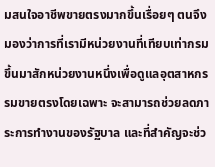มสนใจอาชีพขายตรงมากขึ้นเรื่อยๆ ตนจึงมองว่าการที่เรามีหน่วยงานที่เทียบเท่ากรมขึ้นมาสักหน่วยงานหนึ่งเพื่อดูแลอุตสาหกรรมขายตรงโดยเฉพาะ จะสามารถช่วยลดภาระการทำงานของรัฐบาล และที่สำคัญจะช่ว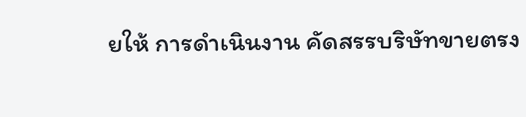ยให้ การดำเนินงาน คัดสรรบริษัทขายตรง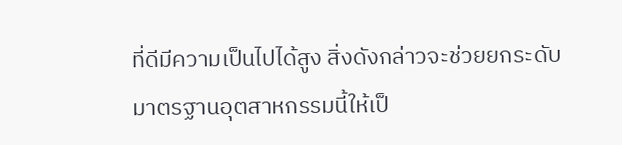ที่ดีมีความเป็นไปได้สูง สิ่งดังกล่าวจะช่วยยกระดับมาตรฐานอุตสาหกรรมนี้ให้เป็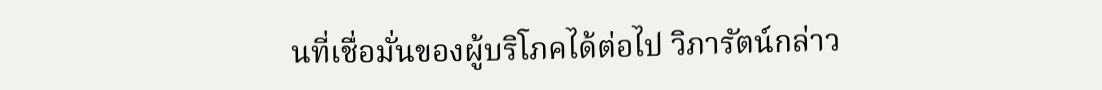นที่เชื่อมั่นของผู้บริโภคได้ต่อไป วิภารัตน์กล่าว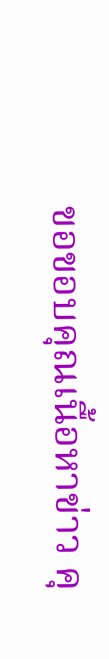ขอขอบคุณเนื้อหาข่าว คุ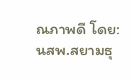ณภาพดี โดย: นสพ.สยามธุ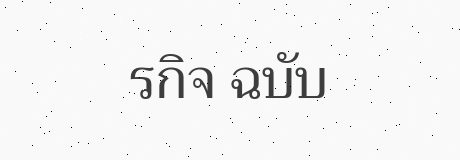รกิจ ฉบับ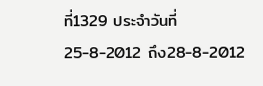ที่1329 ประจำวันที่ 25-8-2012 ถึง28-8-2012